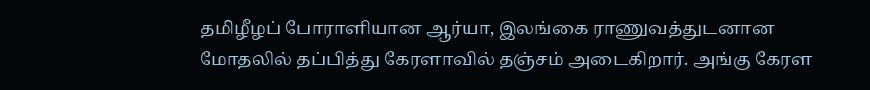தமிழீழப் போராளியான ஆர்யா, இலங்கை ராணுவத்துடனான மோதலில் தப்பித்து கேரளாவில் தஞ்சம் அடைகிறார். அங்கு கேரள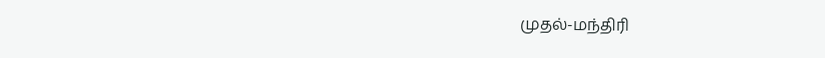முதல்-மந்திரி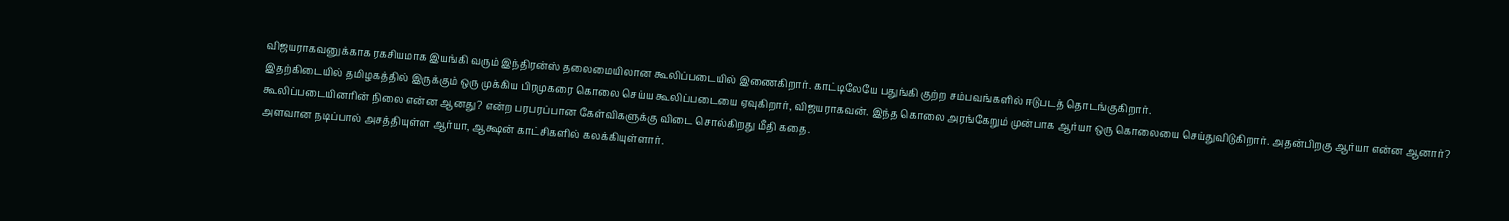விஜயராகவனுக்காக ரகசியமாக இயங்கி வரும் இந்திரன்ஸ் தலைமையிலான கூலிப்படையில் இணைகிறார். காட்டிலேயே பதுங்கி குற்ற சம்பவங்களில் ஈடுபடத் தொடங்குகிறார்.
இதற்கிடையில் தமிழகத்தில் இருக்கும் ஒரு முக்கிய பிரமுகரை கொலை செய்ய கூலிப்படையை ஏவுகிறார், விஜயராகவன். இந்த கொலை அரங்கேறும் முன்பாக ஆர்யா ஒரு கொலையை செய்துவிடுகிறார். அதன்பிறகு ஆர்யா என்ன ஆனார்? கூலிப்படையினரின் நிலை என்ன ஆனது? என்ற பரபரப்பான கேள்விகளுக்கு விடை சொல்கிறது மீதி கதை.
அளவான நடிப்பால் அசத்தியுள்ள ஆர்யா, ஆக்ஷன் காட்சிகளில் கலக்கியுள்ளார்.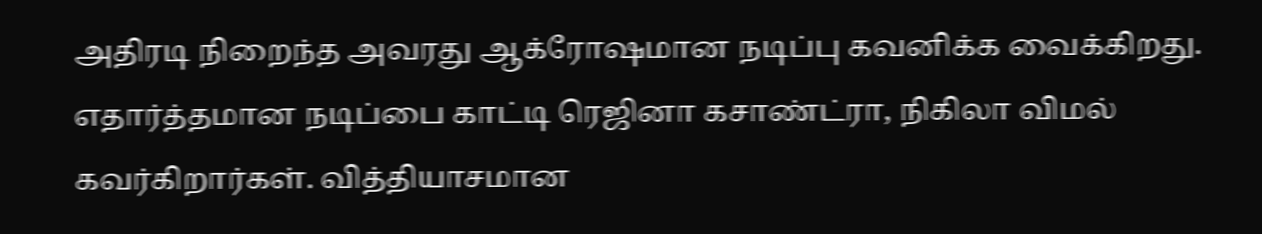அதிரடி நிறைந்த அவரது ஆக்ரோஷமான நடிப்பு கவனிக்க வைக்கிறது. எதார்த்தமான நடிப்பை காட்டி ரெஜினா கசாண்ட்ரா, நிகிலா விமல் கவர்கிறார்கள். வித்தியாசமான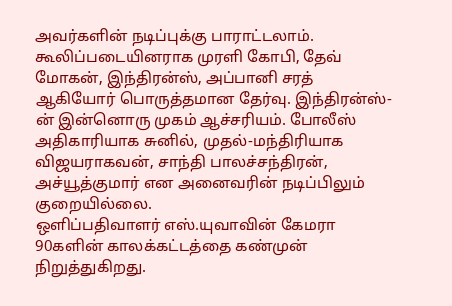அவர்களின் நடிப்புக்கு பாராட்டலாம்.
கூலிப்படையினராக முரளி கோபி, தேவ் மோகன், இந்திரன்ஸ், அப்பானி சரத் ஆகியோர் பொருத்தமான தேர்வு. இந்திரன்ஸ்-ன் இன்னொரு முகம் ஆச்சரியம். போலீஸ் அதிகாரியாக சுனில், முதல்-மந்திரியாக விஜயராகவன், சாந்தி பாலச்சந்திரன், அச்யூத்குமார் என அனைவரின் நடிப்பிலும் குறையில்லை.
ஒளிப்பதிவாளர் எஸ்.யுவாவின் கேமரா 90களின் காலக்கட்டத்தை கண்முன் நிறுத்துகிறது.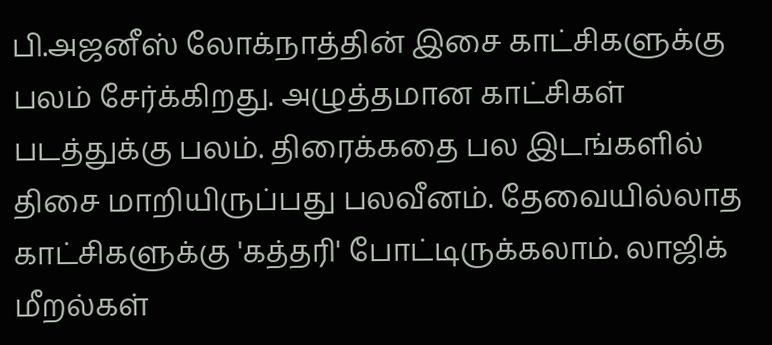பி.அஜனீஸ் லோக்நாத்தின் இசை காட்சிகளுக்கு பலம் சேர்க்கிறது. அழுத்தமான காட்சிகள் படத்துக்கு பலம். திரைக்கதை பல இடங்களில் திசை மாறியிருப்பது பலவீனம். தேவையில்லாத காட்சிகளுக்கு 'கத்தரி' போட்டிருக்கலாம். லாஜிக் மீறல்கள்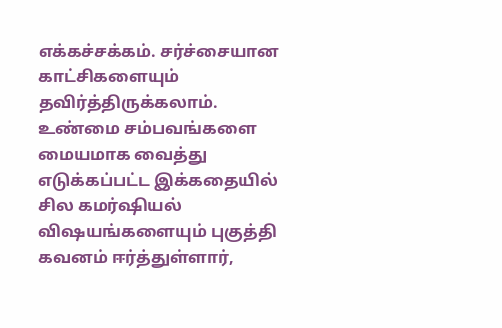எக்கச்சக்கம். சர்ச்சையான காட்சிகளையும் தவிர்த்திருக்கலாம்.
உண்மை சம்பவங்களை மையமாக வைத்து எடுக்கப்பட்ட இக்கதையில் சில கமர்ஷியல் விஷயங்களையும் புகுத்தி கவனம் ஈர்த்துள்ளார்,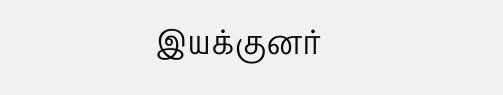இயக்குனர்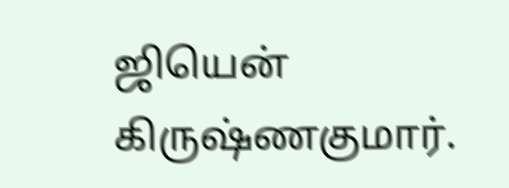ஜியென் கிருஷ்ணகுமார்.